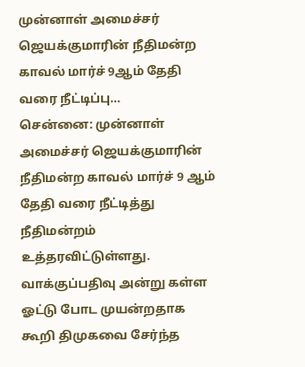முன்னாள் அமைச்சர் ஜெயக்குமாரின் நீதிமன்ற காவல் மார்ச் 9ஆம் தேதி வரை நீட்டிப்பு…
சென்னை: முன்னாள் அமைச்சர் ஜெயக்குமாரின் நீதிமன்ற காவல் மார்ச் 9 ஆம் தேதி வரை நீட்டித்து நீதிமன்றம் உத்தரவிட்டுள்ளது. வாக்குப்பதிவு அன்று கள்ள ஓட்டு போட முயன்றதாக கூறி திமுகவை சேர்ந்த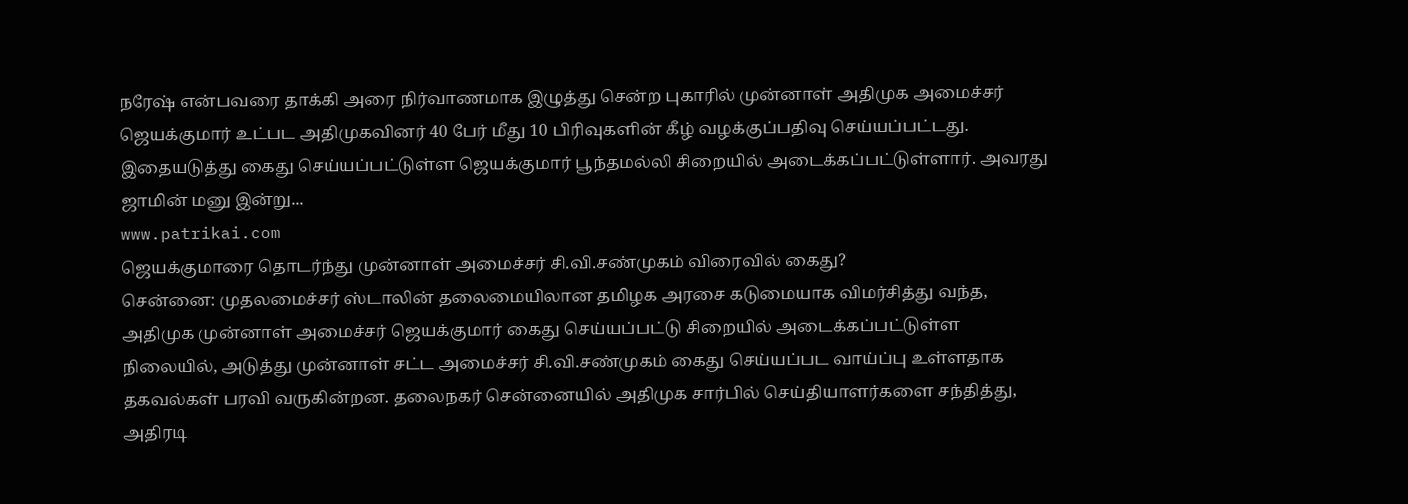நரேஷ் என்பவரை தாக்கி அரை நிர்வாணமாக இழுத்து சென்ற புகாரில் முன்னாள் அதிமுக அமைச்சர் ஜெயக்குமார் உட்பட அதிமுகவினர் 40 பேர் மீது 10 பிரிவுகளின் கீழ் வழக்குப்பதிவு செய்யப்பட்டது. இதையடுத்து கைது செய்யப்பட்டுள்ள ஜெயக்குமார் பூந்தமல்லி சிறையில் அடைக்கப்பட்டுள்ளார். அவரது ஜாமின் மனு இன்று...
www.patrikai.com
ஜெயக்குமாரை தொடர்ந்து முன்னாள் அமைச்சர் சி.வி.சண்முகம் விரைவில் கைது?
சென்னை: முதலமைச்சர் ஸ்டாலின் தலைமையிலான தமிழக அரசை கடுமையாக விமர்சித்து வந்த, அதிமுக முன்னாள் அமைச்சர் ஜெயக்குமார் கைது செய்யப்பட்டு சிறையில் அடைக்கப்பட்டுள்ள நிலையில், அடுத்து முன்னாள் சட்ட அமைச்சர் சி.வி.சண்முகம் கைது செய்யப்பட வாய்ப்பு உள்ளதாக தகவல்கள் பரவி வருகின்றன. தலைநகர் சென்னையில் அதிமுக சார்பில் செய்தியாளர்களை சந்தித்து, அதிரடி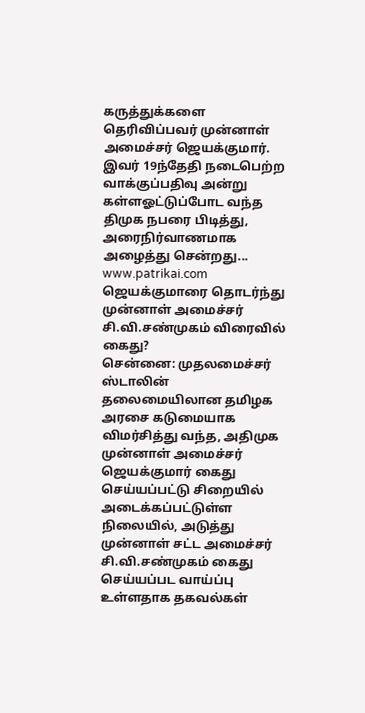கருத்துக்களை தெரிவிப்பவர் முன்னாள் அமைச்சர் ஜெயக்குமார். இவர் 19ந்தேதி நடைபெற்ற வாக்குப்பதிவு அன்று கள்ளஓட்டுப்போட வந்த திமுக நபரை பிடித்து, அரைநிர்வாணமாக அழைத்து சென்றது...
www.patrikai.com
ஜெயக்குமாரை தொடர்ந்து முன்னாள் அமைச்சர் சி.வி.சண்முகம் விரைவில் கைது?
சென்னை: முதலமைச்சர் ஸ்டாலின் தலைமையிலான தமிழக அரசை கடுமையாக விமர்சித்து வந்த, அதிமுக முன்னாள் அமைச்சர் ஜெயக்குமார் கைது செய்யப்பட்டு சிறையில் அடைக்கப்பட்டுள்ள நிலையில், அடுத்து முன்னாள் சட்ட அமைச்சர் சி.வி.சண்முகம் கைது செய்யப்பட வாய்ப்பு உள்ளதாக தகவல்கள்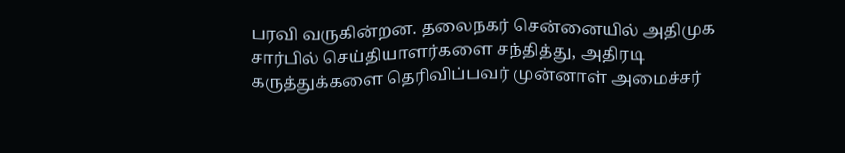பரவி வருகின்றன. தலைநகர் சென்னையில் அதிமுக சார்பில் செய்தியாளர்களை சந்தித்து, அதிரடி கருத்துக்களை தெரிவிப்பவர் முன்னாள் அமைச்சர்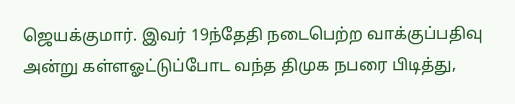ஜெயக்குமார். இவர் 19ந்தேதி நடைபெற்ற வாக்குப்பதிவு அன்று கள்ளஓட்டுப்போட வந்த திமுக நபரை பிடித்து,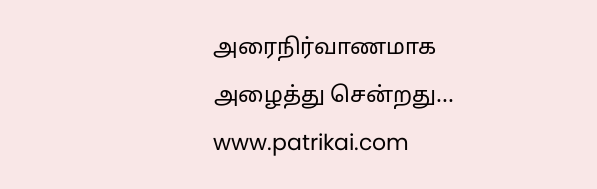அரைநிர்வாணமாக அழைத்து சென்றது...
www.patrikai.com